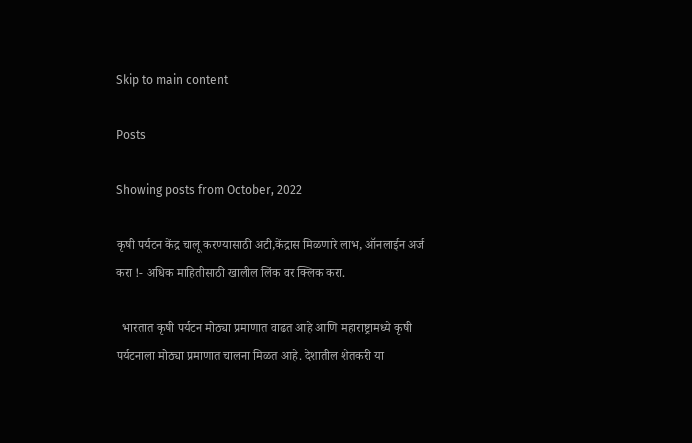Skip to main content

Posts

Showing posts from October, 2022

कृषी पर्यटन केंद्र चालू करण्यासाठी अटी,केंद्रास मिळणारे लाभ, ऑनलाईन अर्ज करा !- अधिक माहितीसाठी खालील लिंक वर क्लिक करा.

  भारतात कृषी पर्यटन मोठ्या प्रमाणात वाढत आहे आणि महाराष्ट्रामध्ये कृषी पर्यटनाला मोठ्या प्रमाणात चालना मिळत आहे. देशातील शेतकरी या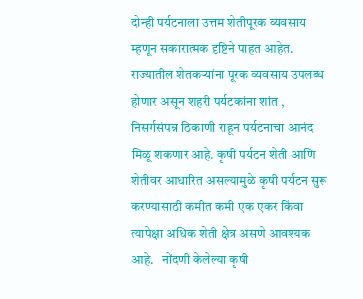दोन्ही पर्यटनाला उत्तम शेतीपूरक व्यवसाय म्हणून सकारात्मक दृष्टिने पाहत आहेत. राज्यातील शेतकऱ्यांना पूरक व्यवसाय उपलब्ध होणार असून शहरी पर्यटकांना शांत , निसर्गसंपन्न ठिकाणी राहून पर्यटनाचा आनंद मिळू शकणार आहे. कृषी पर्यटन शेती आणि शेतीवर आधारित असल्यामुळे कृषी पर्यटन सुरू करण्यासाठी कमीत कमी एक एकर किंवा त्यापेक्षा अधिक शेती क्षेत्र असणे आवश्यक आहे.   नोंदणी केलेल्या कृषी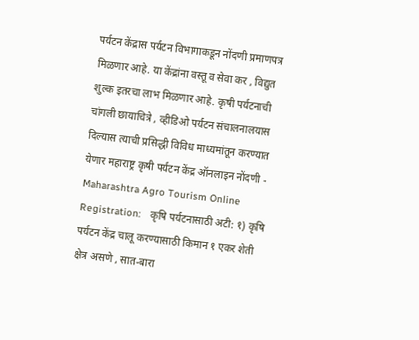पर्यटन केंद्रास पर्यटन विभागाकडून नोंदणी प्रमाणपत्र मिळणार आहे. या केंद्रांना वस्तू व सेवा कर , विद्युत शुल्क इतरचा लाभ मिळणार आहे. कृषी पर्यटनाची चांगली छायाचित्रे , व्हीडिओ पर्यटन संचालनालयास दिल्यास त्याची प्रसिद्धी विविध माध्यमांतून करण्यात येणार महाराष्ट्र कृषी पर्यटन केंद्र ऑनलाइन नोंदणी - Maharashtra Agro Tourism Online Registration:   कृषि पर्यटनासाठी अटी: १) कृषि पर्यटन केंद्र चालू करण्यासाठी किमान १ एकर शेती क्षेत्र असणे , सात-बारा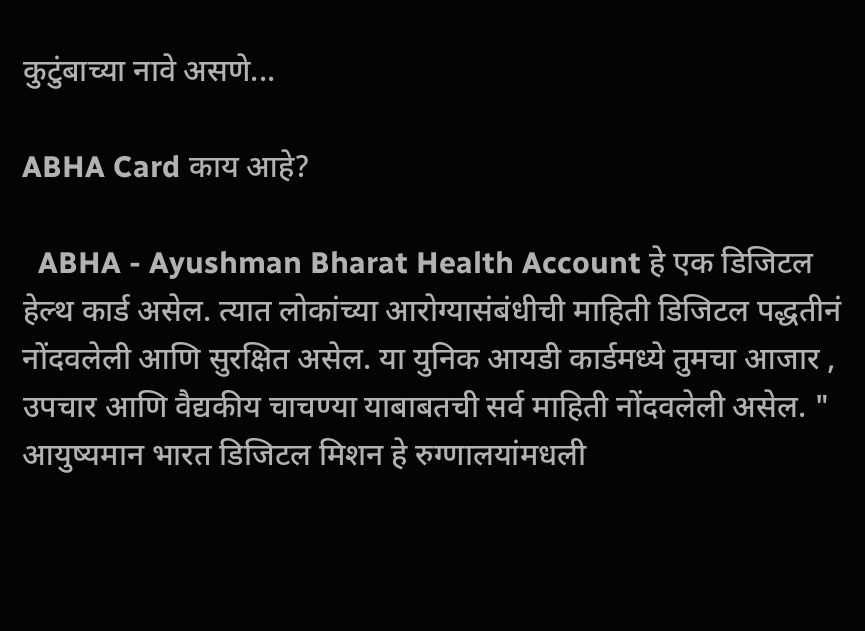कुटुंबाच्या नावे असणे...

ABHA Card काय आहे?

  ABHA - Ayushman Bharat Health Account हे एक डिजिटल हेल्थ कार्ड असेल. त्यात लोकांच्या आरोग्यासंबंधीची माहिती डिजिटल पद्धतीनं नोंदवलेली आणि सुरक्षित असेल. या युनिक आयडी कार्डमध्ये तुमचा आजार , उपचार आणि वैद्यकीय चाचण्या याबाबतची सर्व माहिती नोंदवलेली असेल. " आयुष्यमान भारत डिजिटल मिशन हे रुग्णालयांमधली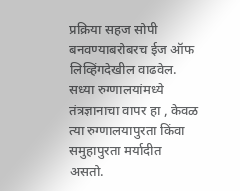प्रक्रिया सहज सोपी बनवण्याबरोबरच ईज ऑफ लिव्हिंगदेखील वाढवेल. सध्या रुग्णालयांमध्ये तंत्रज्ञानाचा वापर हा , केवळ त्या रुग्णालयापुरता किंवा समुहापुरता मर्यादीत असतो.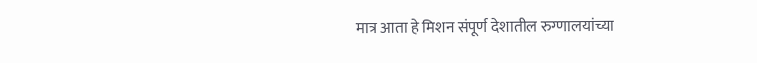मात्र आता हे मिशन संपूर्ण देशातील रुग्णालयांच्या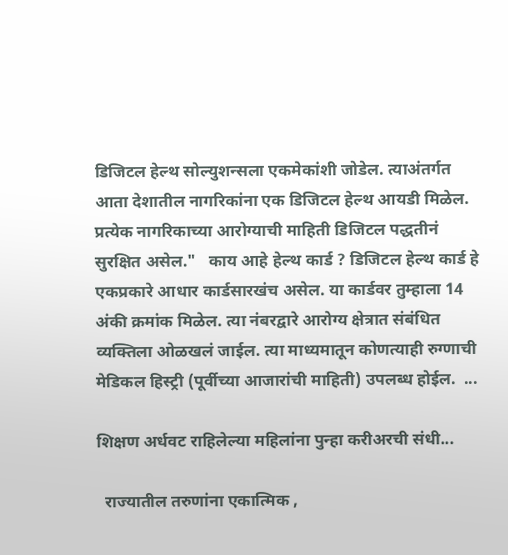डिजिटल हेल्थ सोल्युशन्सला एकमेकांशी जोडेल. त्याअंतर्गत आता देशातील नागरिकांना एक डिजिटल हेल्थ आयडी मिळेल. प्रत्येक नागरिकाच्या आरोग्याची माहिती डिजिटल पद्धतीनं सुरक्षित असेल."   काय आहे हेल्थ कार्ड ? डिजिटल हेल्थ कार्ड हे एकप्रकारे आधार कार्डसारखंच असेल. या कार्डवर तुम्हाला 14 अंकी क्रमांक मिळेल. त्या नंबरद्वारे आरोग्य क्षेत्रात संबंधित व्यक्तिला ओळखलं जाईल. त्या माध्यमातून कोणत्याही रुग्णाची मेडिकल हिस्ट्री (पूर्वीच्या आजारांची माहिती) उपलब्ध होईल.  ...

शिक्षण अर्धवट राहिलेल्या महिलांना पुन्हा करीअरची संधी...

  राज्यातील तरुणांना एकात्मिक ,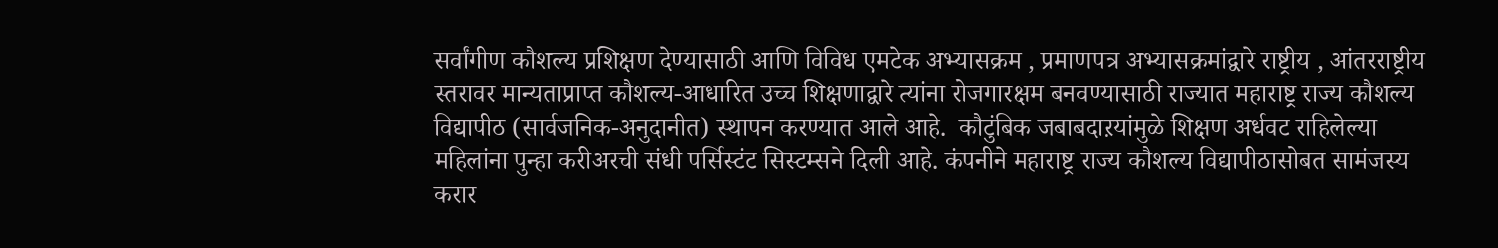सर्वांगीण कौशल्य प्रशिक्षण देण्यासाठी आणि विविध एमटेक अभ्यासक्रम , प्रमाणपत्र अभ्यासक्रमांद्वारे राष्ट्रीय , आंतरराष्ट्रीय स्तरावर मान्यताप्राप्त कौशल्य-आधारित उच्च शिक्षणाद्वारे त्यांना रोजगारक्षम बनवण्यासाठी राज्यात महाराष्ट्र राज्य कौशल्य विद्यापीठ (सार्वजनिक-अनुदानीत) स्थापन करण्यात आले आहे.  कौटुंबिक जबाबदाऱयांमुळे शिक्षण अर्धवट राहिलेल्या महिलांना पुन्हा करीअरची संधी पर्सिस्टंट सिस्टम्सने दिली आहे. कंपनीने महाराष्ट्र राज्य कौशल्य विद्यापीठासोबत सामंजस्य करार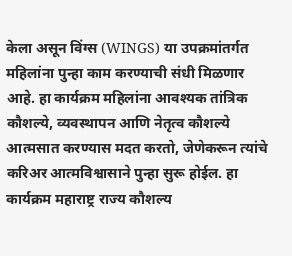केला असून विंग्स (WINGS) या उपक्रमांतर्गत महिलांना पुन्हा काम करण्याची संधी मिळणार आहे. हा कार्यक्रम महिलांना आवश्यक तांत्रिक कौशल्ये, व्यवस्थापन आणि नेतृत्व कौशल्ये आत्मसात करण्यास मदत करतो, जेणेकरून त्यांचे करिअर आत्मविश्वासाने पुन्हा सुरू होईल. हा कार्यक्रम महाराष्ट्र राज्य कौशल्य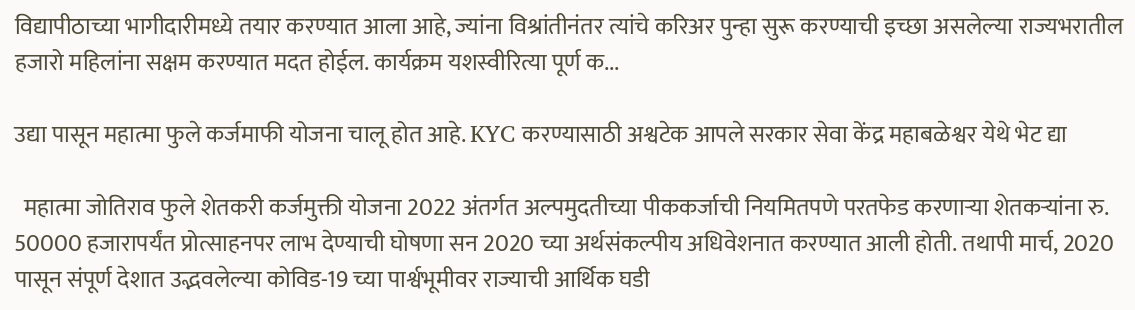विद्यापीठाच्या भागीदारीमध्ये तयार करण्यात आला आहे, ज्यांना विश्रांतीनंतर त्यांचे करिअर पुन्हा सुरू करण्याची इच्छा असलेल्या राज्यभरातील हजारो महिलांना सक्षम करण्यात मदत होईल. कार्यक्रम यशस्वीरित्या पूर्ण क...

उद्या पासून महात्मा फुले कर्जमाफी योजना चालू होत आहे. KYC करण्यासाठी अश्वटेक आपले सरकार सेवा केंद्र महाबळेश्वर येथे भेट द्या

  महात्मा जोतिराव फुले शेतकरी कर्जमुक्ती योजना 2022 अंतर्गत अल्पमुदतीच्या पीककर्जाची नियमितपणे परतफेड करणाऱ्या शेतकऱ्यांना रु. 50000 हजारापर्यंत प्रोत्साहनपर लाभ देण्याची घोषणा सन 2020 च्या अर्थसंकल्पीय अधिवेशनात करण्यात आली होती. तथापी मार्च, 2020 पासून संपूर्ण देशात उद्भवलेल्या कोविड-19 च्या पार्श्वभूमीवर राज्याची आर्थिक घडी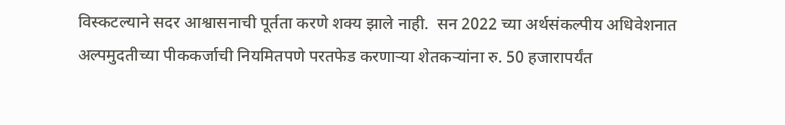विस्कटल्याने सदर आश्वासनाची पूर्तता करणे शक्य झाले नाही.  सन 2022 च्या अर्थसंकल्पीय अधिवेशनात अल्पमुदतीच्या पीककर्जाची नियमितपणे परतफेड करणाऱ्या शेतकऱ्यांना रु. 50 हजारापर्यंत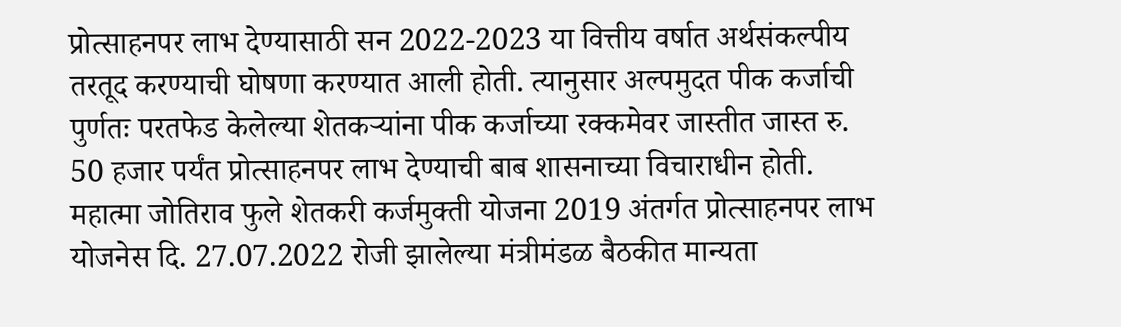प्रोत्साहनपर लाभ देण्यासाठी सन 2022-2023 या वित्तीय वर्षात अर्थसंकल्पीय तरतूद करण्याची घोषणा करण्यात आली होती. त्यानुसार अल्पमुदत पीक कर्जाची पुर्णतः परतफेड केलेल्या शेतकऱ्यांना पीक कर्जाच्या रक्कमेवर जास्तीत जास्त रु. 50 हजार पर्यंत प्रोत्साहनपर लाभ देण्याची बाब शासनाच्या विचाराधीन होती. महात्मा जोतिराव फुले शेतकरी कर्जमुक्ती योजना 2019 अंतर्गत प्रोत्साहनपर लाभ योजनेस दि. 27.07.2022 रोजी झालेल्या मंत्रीमंडळ बैठकीत मान्यता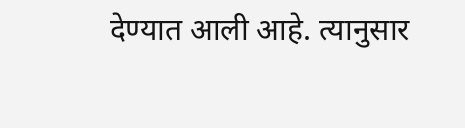देण्यात आली आहे. त्यानुसार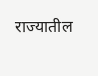राज्यातील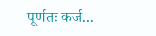पूर्णतः कर्ज...